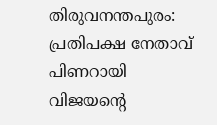തിരുവനന്തപുരം: പ്രതിപക്ഷ നേതാവ് പിണറായി വിജയന്റെ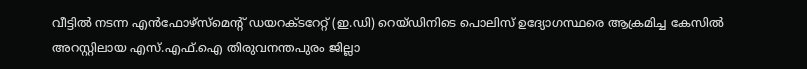വീട്ടില്‍ നടന്ന എന്‍ഫോഴ്‌സ്‌മെന്റ് ഡയറക്ടറേറ്റ് (ഇ.ഡി) റെയ്ഡിനിടെ പൊലിസ് ഉദ്യോഗസ്ഥരെ ആക്രമിച്ച കേസില്‍ അറസ്റ്റിലായ എസ്.എഫ്.ഐ തിരുവനന്തപുരം ജില്ലാ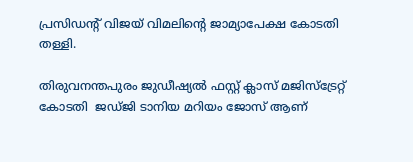പ്രസിഡന്റ് വിജയ് വിമലിന്റെ ജാമ്യാപേക്ഷ കോടതി തള്ളി.

തിരുവനന്തപുരം ജുഡീഷ്യല്‍ ഫസ്റ്റ് ക്ലാസ് മജിസ്‌ട്രേറ്റ് കോടതി  ജഡ്ജി ടാനിയ മറിയം ജോസ് ആണ്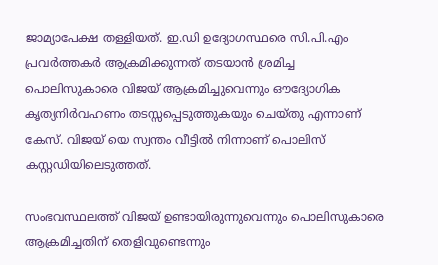ജാമ്യാപേക്ഷ തള്ളിയത്. ഇ.ഡി ഉദ്യോഗസ്ഥരെ സി.പി.എം പ്രവര്‍ത്തകര്‍ ആക്രമിക്കുന്നത് തടയാന്‍ ശ്രമിച്ച പൊലിസുകാരെ വിജയ് ആക്രമിച്ചുവെന്നും ഔദ്യോഗിക കൃത്യനിര്‍വഹണം തടസ്സപ്പെടുത്തുകയും ചെയ്തു എന്നാണ് കേസ്. വിജയ് യെ സ്വന്തം വീട്ടില്‍ നിന്നാണ് പൊലിസ് കസ്റ്റഡിയിലെടുത്തത്.

സംഭവസ്ഥലത്ത് വിജയ് ഉണ്ടായിരുന്നുവെന്നും പൊലിസുകാരെ ആക്രമിച്ചതിന് തെളിവുണ്ടെന്നും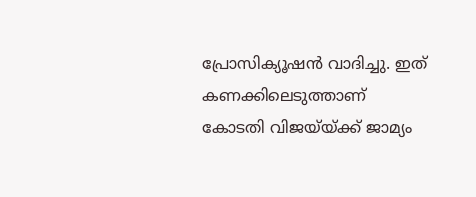പ്രോസിക്യൂഷന്‍ വാദിച്ചു. ഇത് കണക്കിലെടുത്താണ് കോടതി വിജയ്‌യ്ക്ക് ജാമ്യം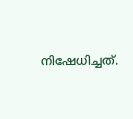നിഷേധിച്ചത്.